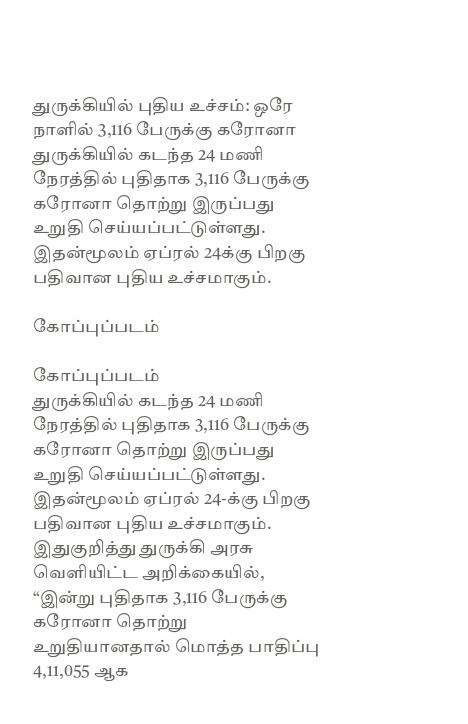துருக்கியில் புதிய உச்சம்: ஒரே நாளில் 3,116 பேருக்கு கரோனா
துருக்கியில் கடந்த 24 மணி நேரத்தில் புதிதாக 3,116 பேருக்கு கரோனா தொற்று இருப்பது உறுதி செய்யப்பட்டுள்ளது. இதன்மூலம் ஏப்ரல் 24க்கு பிறகு பதிவான புதிய உச்சமாகும்.

கோப்புப்படம்

கோப்புப்படம்
துருக்கியில் கடந்த 24 மணி நேரத்தில் புதிதாக 3,116 பேருக்கு கரோனா தொற்று இருப்பது உறுதி செய்யப்பட்டுள்ளது. இதன்மூலம் ஏப்ரல் 24-க்கு பிறகு பதிவான புதிய உச்சமாகும்.
இதுகுறித்து துருக்கி அரசு வெளியிட்ட அறிக்கையில்,
“இன்று புதிதாக 3,116 பேருக்கு கரோனா தொற்று உறுதியானதால் மொத்த பாதிப்பு 4,11,055 ஆக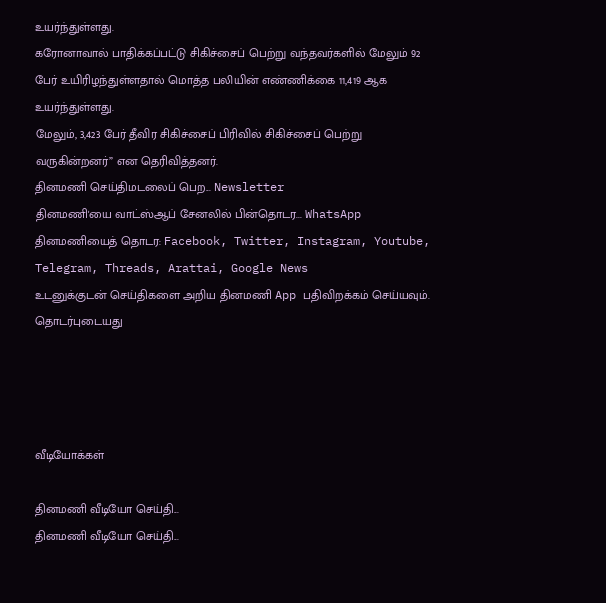உயர்ந்துள்ளது.
கரோனாவால் பாதிக்கப்பட்டு சிகிச்சைப் பெற்று வந்தவர்களில் மேலும் 92 பேர் உயிரிழந்துள்ளதால் மொத்த பலியின் எண்ணிக்கை 11,419 ஆக உயர்ந்துள்ளது.
மேலும், 3,423 பேர் தீவிர சிகிச்சைப் பிரிவில் சிகிச்சைப் பெற்று வருகின்றனர்” என தெரிவித்தனர்.
தினமணி செய்திமடலைப் பெற... Newsletter
தினமணி'யை வாட்ஸ்ஆப் சேனலில் பின்தொடர... WhatsApp
தினமணியைத் தொடர: Facebook, Twitter, Instagram, Youtube, Telegram, Threads, Arattai, Google News
உடனுக்குடன் செய்திகளை அறிய தினமணி App பதிவிறக்கம் செய்யவும்.
தொடர்புடையது




வீடியோக்கள்

தினமணி வீடியோ செய்தி...
தினமணி வீடியோ செய்தி...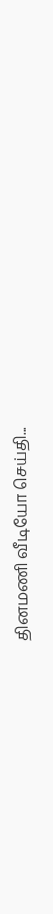தினமணி வீடியோ செய்தி...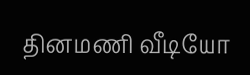தினமணி வீடியோ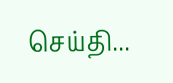செய்தி...